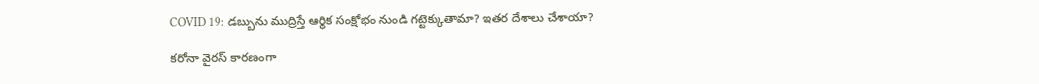COVID 19: డబ్బును ముద్రిస్తే ఆర్థిక సంక్షోభం నుండి గట్టెక్కుతామా? ఇతర దేశాలు చేశాయా?

కరోనా వైరస్ కారణంగా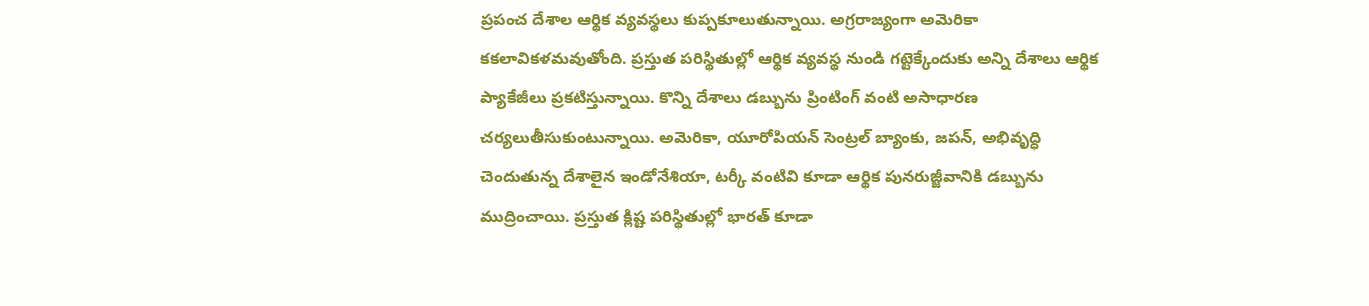ప్రపంచ దేశాల ఆర్థిక వ్యవస్థలు కుప్పకూలుతున్నాయి. అగ్రరాజ్యంగా అమెరికా కకలావికళమవుతోంది. ప్రస్తుత పరిస్థితుల్లో ఆర్థిక వ్యవస్థ నుండి గట్టెక్కేందుకు అన్ని దేశాలు ఆర్థిక ప్యాకేజీలు ప్రకటిస్తున్నాయి. కొన్ని దేశాలు డబ్బును ప్రింటింగ్ వంటి అసాధారణ చర్యలుతీసుకుంటున్నాయి. అమెరికా, యూరోపియన్ సెంట్రల్ బ్యాంకు, జపన్, అభివృద్ధి చెందుతున్న దేశాలైన ఇండోనేశియా, టర్కీ వంటివి కూడా ఆర్థిక పునరుజ్జీవానికి డబ్బును ముద్రించాయి. ప్రస్తుత క్లిష్ట పరిస్థితుల్లో భారత్ కూడా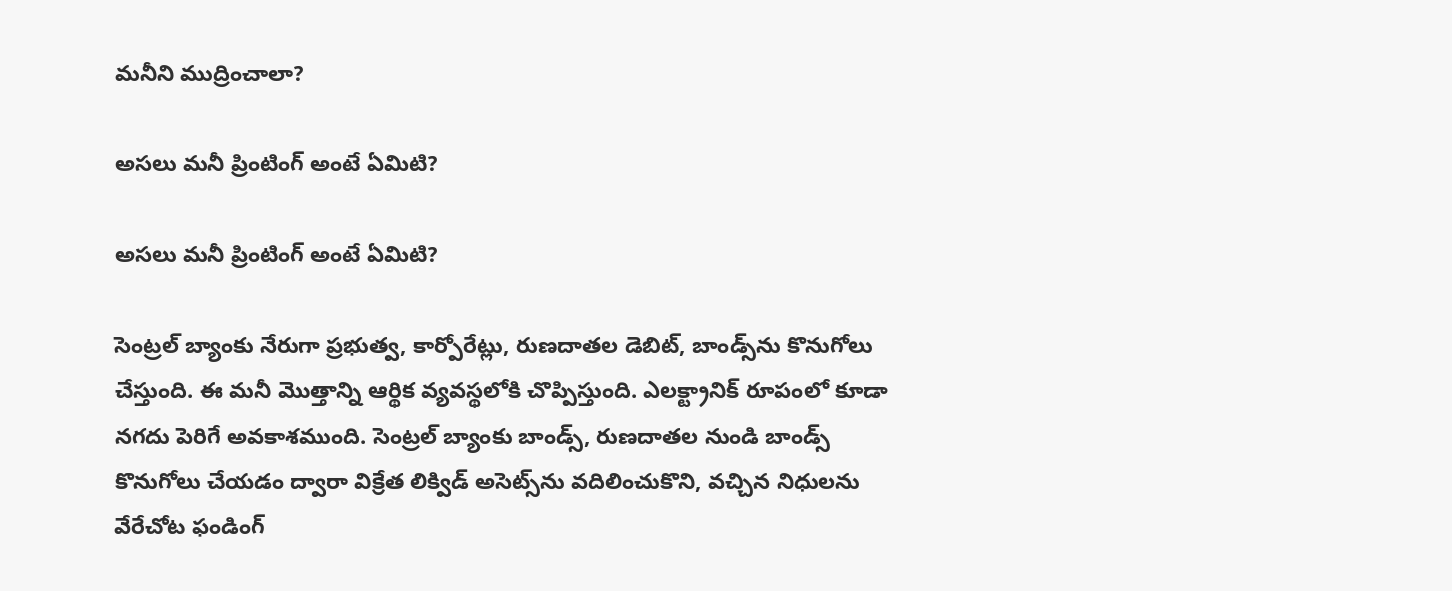మనీని ముద్రించాలా?

అసలు మనీ ప్రింటింగ్ అంటే ఏమిటి?

అసలు మనీ ప్రింటింగ్ అంటే ఏమిటి?

సెంట్రల్ బ్యాంకు నేరుగా ప్రభుత్వ, కార్పోరేట్లు, రుణదాతల డెబిట్, బాండ్స్‌ను కొనుగోలు చేస్తుంది. ఈ మనీ మొత్తాన్ని ఆర్థిక వ్యవస్థలోకి చొప్పిస్తుంది. ఎలక్ట్రానిక్ రూపంలో కూడా నగదు పెరిగే అవకాశముంది. సెంట్రల్ బ్యాంకు బాండ్స్, రుణదాతల నుండి బాండ్స్ కొనుగోలు చేయడం ద్వారా విక్రేత లిక్విడ్ అసెట్స్‌ను వదిలించుకొని, వచ్చిన నిధులను వేరేచోట ఫండింగ్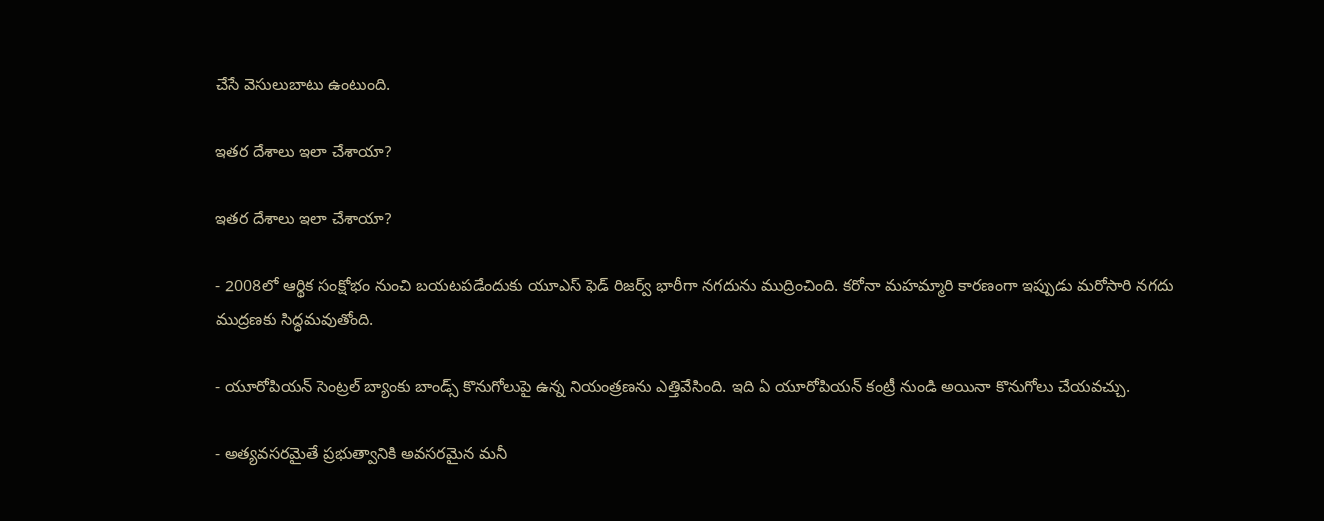చేసే వెసులుబాటు ఉంటుంది.

ఇతర దేశాలు ఇలా చేశాయా?

ఇతర దేశాలు ఇలా చేశాయా?

- 2008లో ఆర్థిక సంక్షోభం నుంచి బయటపడేందుకు యూఎస్ ఫెడ్ రిజర్వ్ భారీగా నగదును ముద్రించింది. కరోనా మహమ్మారి కారణంగా ఇప్పుడు మరోసారి నగదు ముద్రణకు సిద్ధమవుతోంది.

- యూరోపియన్ సెంట్రల్ బ్యాంకు బాండ్స్ కొనుగోలుపై ఉన్న నియంత్రణను ఎత్తివేసింది. ఇది ఏ యూరోపియన్ కంట్రీ నుండి అయినా కొనుగోలు చేయవచ్చు.

- అత్యవసరమైతే ప్రభుత్వానికి అవసరమైన మనీ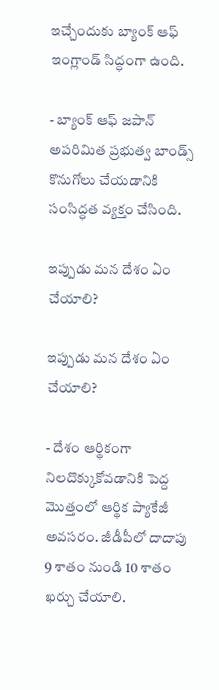ఇచ్చేందుకు బ్యాంక్ ఆఫ్ ఇంగ్లాండ్ సిద్ధంగా ఉంది.

- బ్యాంక్ ఆఫ్ జపాన్ అపరిమిత ప్రభుత్వ బాండ్స్ కొనుగోలు చేయడానికి సంసిద్ధత వ్యక్తం చేసింది.

ఇప్పుడు మన దేశం ఏం చేయాలి?

ఇప్పుడు మన దేశం ఏం చేయాలి?

- దేశం ఆర్థికంగా నిలదొక్కుకోవడానికి పెద్ద మొత్తంలో ఆర్థిక ప్యాకేజీ అవసరం. జీడీపీలో దాదాపు 9 శాతం నుండి 10 శాతం ఖర్చు చేయాలి.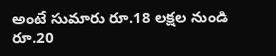అంటే సుమారు రూ.18 లక్షల నుండి రూ.20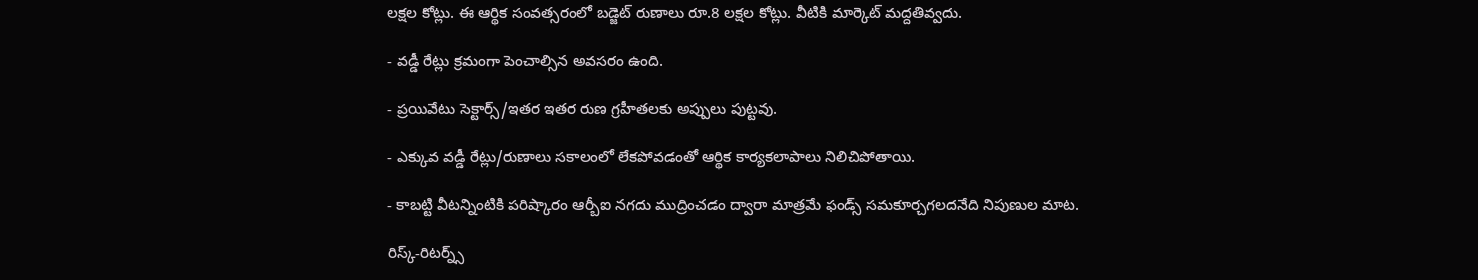లక్షల కోట్లు. ఈ ఆర్థిక సంవత్సరంలో బడ్జెట్ రుణాలు రూ.8 లక్షల కోట్లు. వీటికి మార్కెట్ మద్దతివ్వదు.

- వడ్డీ రేట్లు క్రమంగా పెంచాల్సిన అవసరం ఉంది.

- ప్రయివేటు సెక్టార్స్/ఇతర ఇతర రుణ గ్రహీతలకు అప్పులు పుట్టవు.

- ఎక్కువ వడ్డీ రేట్లు/రుణాలు సకాలంలో లేకపోవడంతో ఆర్థిక కార్యకలాపాలు నిలిచిపోతాయి.

- కాబట్టి వీటన్నింటికి పరిష్కారం ఆర్బీఐ నగదు ముద్రించడం ద్వారా మాత్రమే ఫండ్స్ సమకూర్చగలదనేది నిపుణుల మాట.

రిస్క్-రిటర్న్స్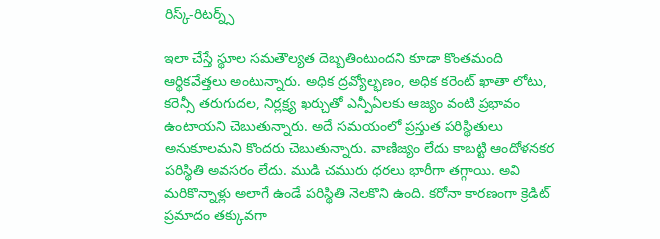రిస్క్-రిటర్న్స్

ఇలా చేస్తే స్థూల సమతౌల్యత దెబ్బతింటుందని కూడా కొంతమంది ఆర్థికవేత్తలు అంటున్నారు. అధిక ద్రవ్యోల్భణం, అధిక కరెంట్ ఖాతా లోటు, కరెన్సీ తరుగుదల, నిర్లక్ష్య ఖర్చుతో ఎన్పీఏలకు ఆజ్యం వంటి ప్రభావం ఉంటాయని చెబుతున్నారు. అదే సమయంలో ప్రస్తుత పరిస్థితులు అనుకూలమని కొందరు చెబుతున్నారు. వాణిజ్యం లేదు కాబట్టి ఆందోళనకర పరిస్థితి అవసరం లేదు. ముడి చమురు ధరలు భారీగా తగ్గాయి. అవి మరికొన్నాళ్లు అలాగే ఉండే పరిస్థితి నెలకొని ఉంది. కరోనా కారణంగా క్రెడిట్ ప్రమాదం తక్కువగా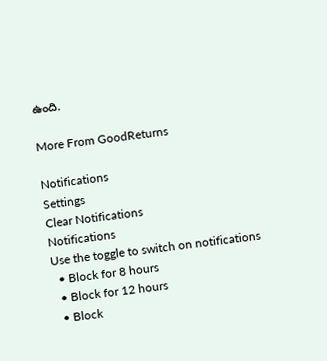ఉంది.

More From GoodReturns

Notifications
Settings
Clear Notifications
Notifications
Use the toggle to switch on notifications
  • Block for 8 hours
  • Block for 12 hours
  • Block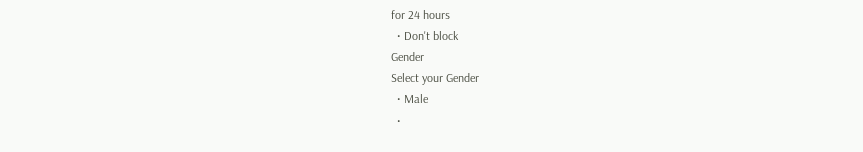for 24 hours
  • Don't block
Gender
Select your Gender
  • Male
  •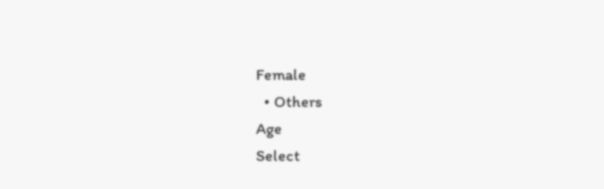Female
  • Others
Age
Select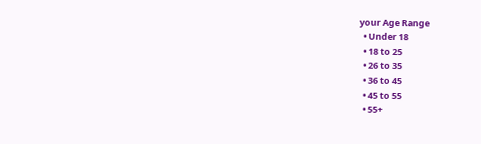your Age Range
  • Under 18
  • 18 to 25
  • 26 to 35
  • 36 to 45
  • 45 to 55
  • 55+